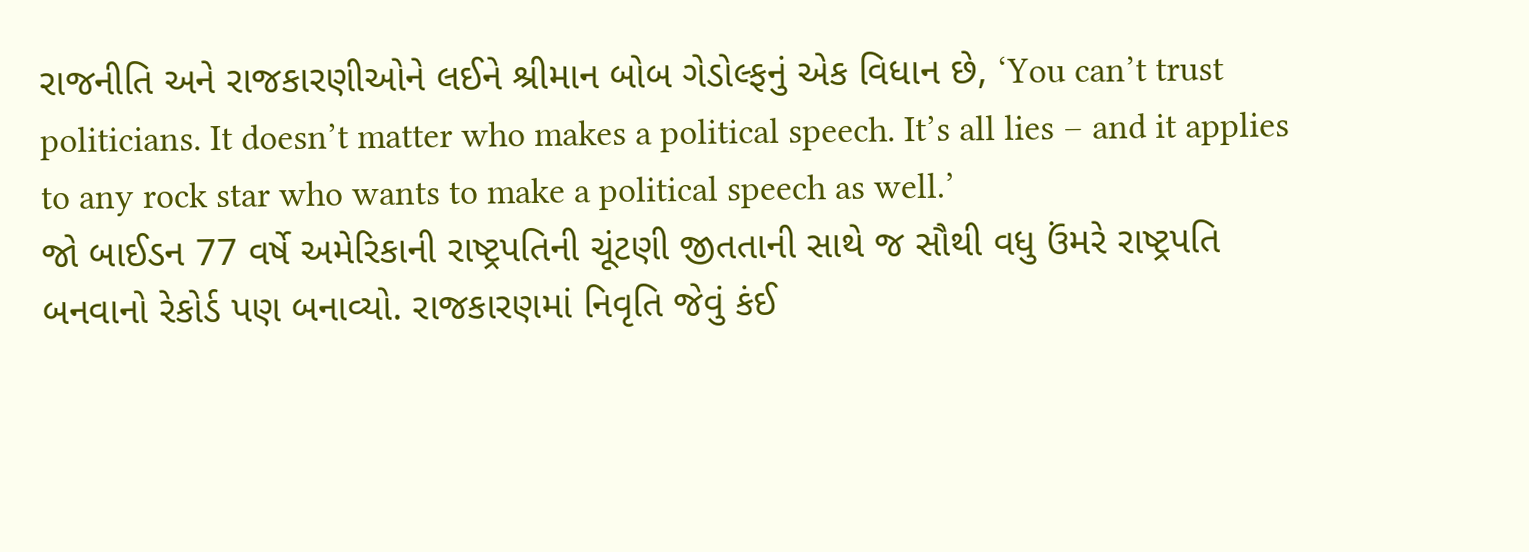રાજનીતિ અને રાજકારણીઓને લઈને શ્રીમાન બોબ ગેડોલ્ફનું એક વિધાન છે, ‘You can’t trust politicians. It doesn’t matter who makes a political speech. It’s all lies – and it applies to any rock star who wants to make a political speech as well.’
જો બાઈડન 77 વર્ષે અમેરિકાની રાષ્ટ્રપતિની ચૂંટણી જીતતાની સાથે જ સૌથી વધુ ઉંમરે રાષ્ટ્રપતિ બનવાનો રેકોર્ડ પણ બનાવ્યો. રાજકારણમાં નિવૃતિ જેવું કંઈ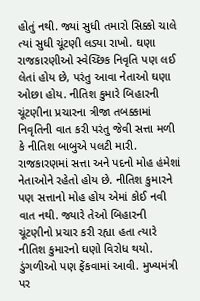હોતું નથી. જ્યાં સુધી તમારો સિક્કો ચાલે ત્યાં સુધી ચૂંટણી લડ્યા રાખો. ઘણા રાજકારણીઓ સ્વેચ્છિક નિવૃતિ પણ લઈ લેતાં હોય છે, પરંતુ આવા નેતાઓ ઘણા ઓછા હોય. નીતિશ કુમારે બિહારની ચૂંટણીના પ્રચારના ત્રીજા તબક્કામાં નિવૃતિની વાત કરી પરંતુ જેવી સત્તા મળી કે નીતિશ બાબુએ પલટી મારી.
રાજકારણમાં સત્તા અને પદનો મોહ હંમેશાં નેતાઓને રહેતો હોય છે. નીતિશ કુમારને પણ સત્તાનો મોહ હોય એમાં કોઈ નવી વાત નથી. જ્યારે તેઓ બિહારની ચૂંટણીનો પ્રચાર કરી રહ્યા હતા ત્યારે નીતિશ કુમારનો ઘણો વિરોધ થયો. ડુંગળીઓ પણ ફેંકવામાં આવી. મુખ્યમંત્રી પર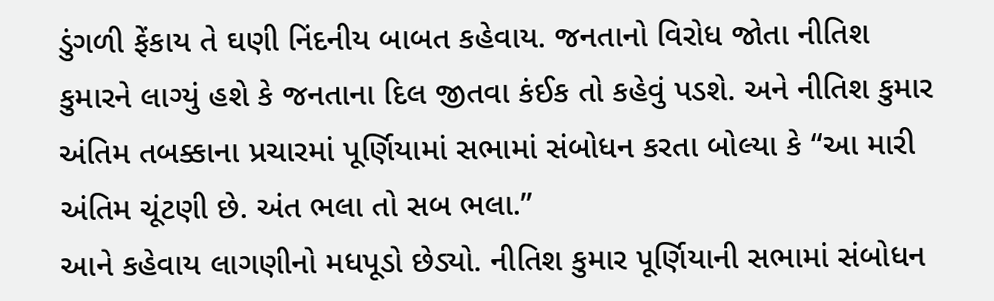ડુંગળી ફેંકાય તે ઘણી નિંદનીય બાબત કહેવાય. જનતાનો વિરોધ જોતા નીતિશ કુમારને લાગ્યું હશે કે જનતાના દિલ જીતવા કંઈક તો કહેવું પડશે. અને નીતિશ કુમાર અંતિમ તબક્કાના પ્રચારમાં પૂર્ણિયામાં સભામાં સંબોધન કરતા બોલ્યા કે “આ મારી અંતિમ ચૂંટણી છે. અંત ભલા તો સબ ભલા.”
આને કહેવાય લાગણીનો મધપૂડો છેડ્યો. નીતિશ કુમાર પૂર્ણિયાની સભામાં સંબોધન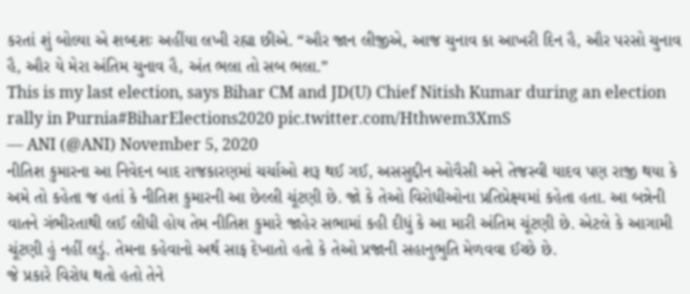કરતાં શું બોલ્યા એ શબ્દશઃ અહીંયા લખી રહ્યા છીએ. “ઔર જાન લીજીએ, આજ ચુનાવ કા આખરી દિન હૈ, ઔર પરસો ચુનાવ હૈ, ઔર યે મેરા અંતિમ ચુનાવ હૈ, અંત ભલા તો સબ ભલા.”
This is my last election, says Bihar CM and JD(U) Chief Nitish Kumar during an election rally in Purnia#BiharElections2020 pic.twitter.com/Hthwem3XmS
— ANI (@ANI) November 5, 2020
નીતિશ કુમારના આ નિવેદન બાદ રાજકારણમાં ચર્ચાઓ શરૂ થઈ ગઈ, અસસુદ્દીન ઓવૈસી અને તેજસ્વી યાદવ પણ રાજી થયા કે અમે તો કહેતા જ હતાં કે નીતિશ કુમારની આ છેલ્લી ચૂંટણી છે. જો કે તેઓ વિરોધીઓના પ્રતિપ્રેક્ષ્યમાં કહેતા હતા. આ બન્નેની વાતને ગંભીરતાથી લઈ લીધી હોય તેમ નીતિશ કુમારે જાહેર સભામાં કહી દીધું કે આ મારી અંતિમ ચૂંટણી છે. એટલે કે આગામી ચૂંટણી હું નહીં લડું. તેમના કહેવાનો અર્થ સાફ દેખાતો હતો કે તેઓ પ્રજાની સહાનુભુતિ મેળવવા ઈચ્છે છે.
જે પ્રકારે વિરોધ થતો હતો તેને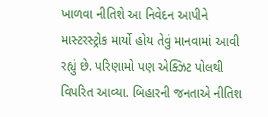ખાળવા નીતિશે આ નિવેદન આપીને માસ્ટરસ્ટ્રોક માર્યો હોય તેવું માનવામાં આવી રહ્યું છે. પરિણામો પણ એક્ઝિટ પોલથી વિપરિત આવ્યા. બિહારની જનતાએ નીતિશ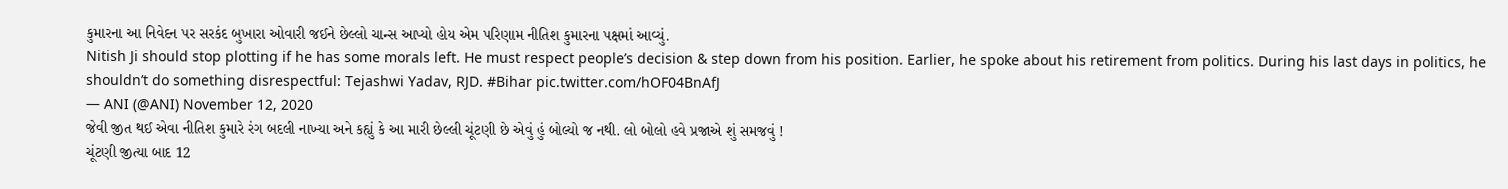કુમારના આ નિવેદન પર સરકંદ બુખારા ઓવારી જઈને છેલ્લો ચાન્સ આપ્યો હોય એમ પરિણામ નીતિશ કુમારના પક્ષમાં આવ્યું.
Nitish Ji should stop plotting if he has some morals left. He must respect people’s decision & step down from his position. Earlier, he spoke about his retirement from politics. During his last days in politics, he shouldn’t do something disrespectful: Tejashwi Yadav, RJD. #Bihar pic.twitter.com/hOF04BnAfJ
— ANI (@ANI) November 12, 2020
જેવી જીત થઈ એવા નીતિશ કુમારે રંગ બદલી નાખ્યા અને કહ્યું કે આ મારી છેલ્લી ચૂંટણી છે એવું હું બોલ્યો જ નથી. લો બોલો હવે પ્રજાએ શું સમજવું !
ચૂંટણી જીત્યા બાદ 12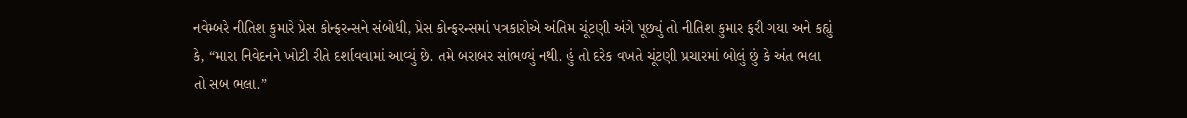નવેમ્બરે નીતિશ કુમારે પ્રેસ કોન્ફરન્સને સંબોધી, પ્રેસ કોન્ફરન્સમાં પત્રકારોએ અંતિમ ચૂંટણી અંગે પૂછ્યું તો નીતિશ કુમાર ફરી ગયા અને કહ્યું કે, “મારા નિવેદનને ખોટી રીતે દર્શાવવામાં આવ્યું છે. તમે બરાબર સાંભળ્યું નથી. હું તો દરેક વખતે ચૂંટણી પ્રચારમાં બોલું છું કે અંત ભલા તો સબ ભલા.”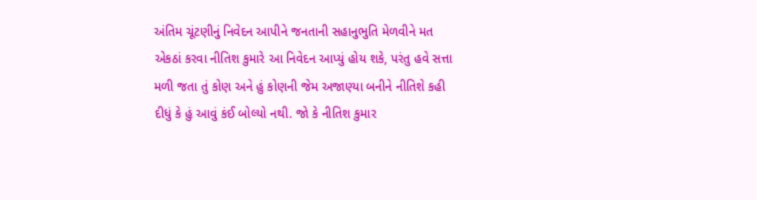અંતિમ ચૂંટણીનું નિવેદન આપીને જનતાની સહાનુભુતિ મેળવીને મત એકઠાં કરવા નીતિશ કુમારે આ નિવેદન આપ્યું હોય શકે, પરંતુ હવે સત્તા મળી જતા તું કોણ અને હું કોણની જેમ અજાણ્યા બનીને નીતિશે કહી દીધું કે હું આવું કંઈ બોલ્યો નથી. જો કે નીતિશ કુમાર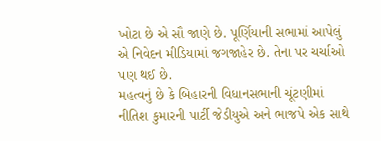ખોટા છે એ સૌ જાણે છે. પૂર્ણિયાની સભામાં આપેલું એ નિવેદન મીડિયામાં જગજાહેર છે. તેના પર ચર્ચાઓ પણ થઈ છે.
મહત્વનું છે કે બિહારની વિધાનસભાની ચૂંટણીમાં નીતિશ કુમારની પાર્ટી જેડીયુએ અને ભાજપે એક સાથે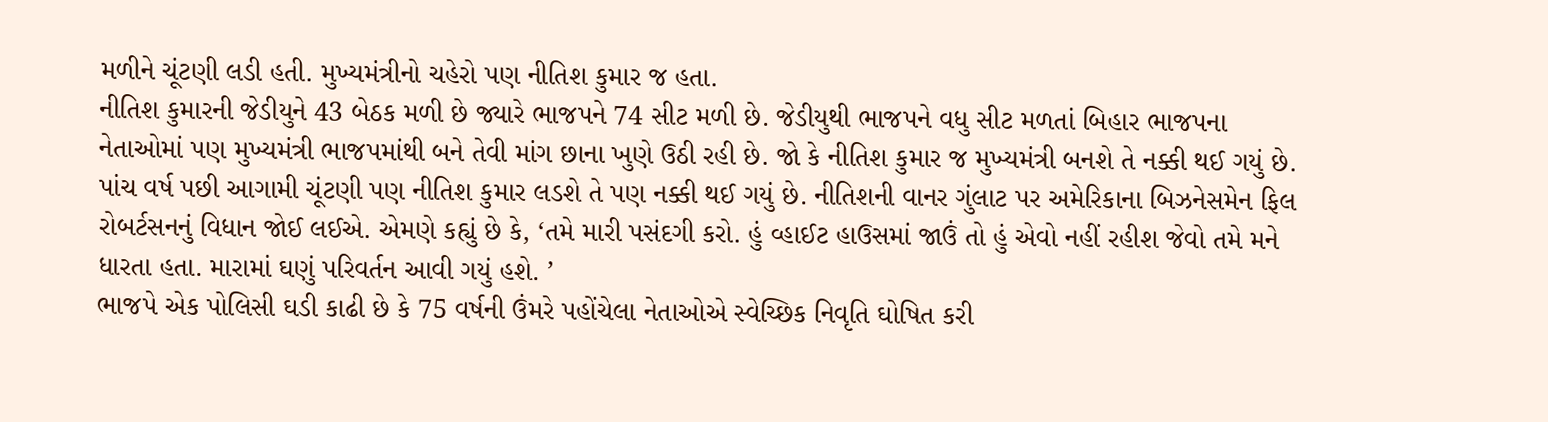મળીને ચૂંટણી લડી હતી. મુખ્યમંત્રીનો ચહેરો પણ નીતિશ કુમાર જ હતા.
નીતિશ કુમારની જેડીયુને 43 બેઠક મળી છે જ્યારે ભાજપને 74 સીટ મળી છે. જેડીયુથી ભાજપને વધુ સીટ મળતાં બિહાર ભાજપના નેતાઓમાં પણ મુખ્યમંત્રી ભાજપમાંથી બને તેવી માંગ છાના ખુણે ઉઠી રહી છે. જો કે નીતિશ કુમાર જ મુખ્યમંત્રી બનશે તે નક્કી થઈ ગયું છે. પાંચ વર્ષ પછી આગામી ચૂંટણી પણ નીતિશ કુમાર લડશે તે પણ નક્કી થઈ ગયું છે. નીતિશની વાનર ગુંલાટ પર અમેરિકાના બિઝનેસમેન ફિલ રોબર્ટસનનું વિધાન જોઈ લઈએ. એમણે કહ્યું છે કે, ‘તમે મારી પસંદગી કરો. હું વ્હાઈટ હાઉસમાં જાઉં તો હું એવો નહીં રહીશ જેવો તમે મને ધારતા હતા. મારામાં ઘણું પરિવર્તન આવી ગયું હશે. ’
ભાજપે એક પોલિસી ઘડી કાઢી છે કે 75 વર્ષની ઉંમરે પહોંચેલા નેતાઓએ સ્વેચ્છિક નિવૃતિ ઘોષિત કરી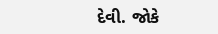દેવી. જોકે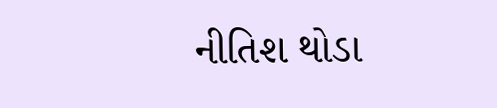નીતિશ થોડા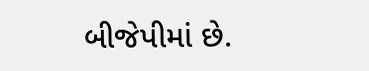બીજેપીમાં છે.